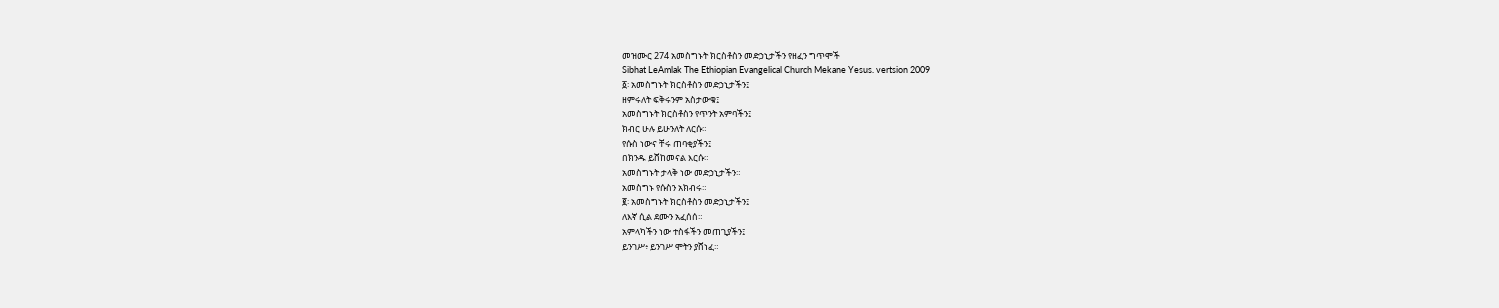መዝሙር 274 አመስግኑት ክርስቶስን መድኃኒታችን የዘፈን ግጥሞች
Sibhat LeAmlak The Ethiopian Evangelical Church Mekane Yesus. vertsion 2009
፩፡ አመስግኑት ክርስቶስን መድኃኒታችን፤
ዘምሩለት ፍቅሩንም አስታውቁ፤
አመስግኑት ክርስቶስን የጥንት አምባችን፤
ክብር ሁሉ ይሁንለት ለርሱ።
የሱስ ነውና ቸሩ ጠባቂያችን፤
በክንዱ ይሸከመናል እርሱ።
አመስግኑት ታላቅ ነው መድኃኒታችን።
አመስግኑ የሱስን አክብሩ።
፪፡ አመስግኑት ክርስቶስን መድኃኒታችን፤
ለእኛ ሲል ደሙን አፈሰሰ።
አምላካችን ነው ተስፋችን መጠጊያችን፤
ይንገሥ፥ ይንገሥ ሞትን ያሸነፈ።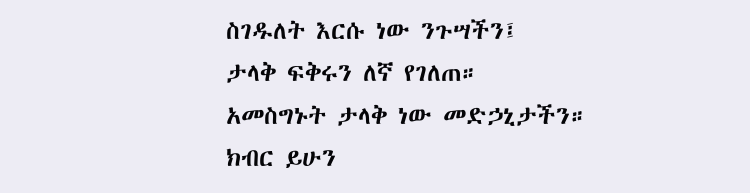ስገዱለት እርሱ ነው ንጉሣችን፤
ታላቅ ፍቅሩን ለኛ የገለጠ።
አመስግኑት ታላቅ ነው መድኃኒታችን።
ክብር ይሁን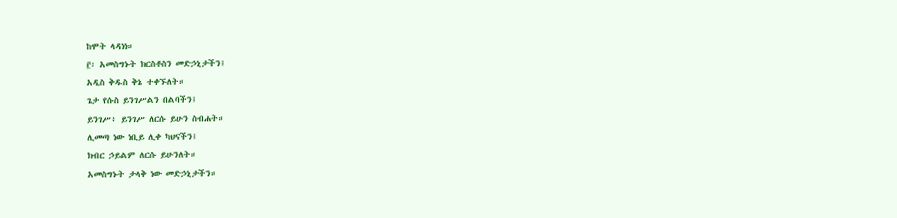ከሞት ላዳነነ።
፫፡ አመስግኑት ክርስቶስን መድኃኒታችን፤
አዲስ ቅዱስ ቅኔ ተቀኙለት።
ጌታ የሱስ ይንገሥልን በልባችን፤
ይንገሥ፥ ይንገሥ ለርሱ ይሁን ስብሐት።
ሊመጣ ነው ነቢይ ሊቀ ካህናችን፤
ክብር ኃይልም ለርሱ ይሁንለት።
አመስግኑት ታላቅ ነው መድኃኒታችን።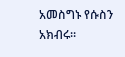አመስግኑ የሱስን አክብሩ።